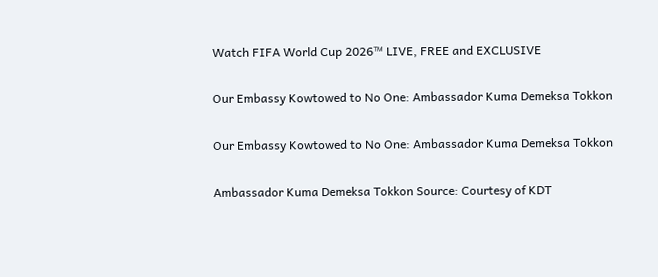Watch FIFA World Cup 2026™ LIVE, FREE and EXCLUSIVE

Our Embassy Kowtowed to No One: Ambassador Kuma Demeksa Tokkon

Our Embassy Kowtowed to No One: Ambassador Kuma Demeksa Tokkon

Ambassador Kuma Demeksa Tokkon Source: Courtesy of KDT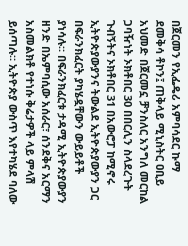በጀርመን የኢፌዴሪ አምባሳደር ኩማ ደመቅሳ ቶኮን፤ ጠቅላይ ሚኒስትር ዐቢይ አህመድ በጀርመኗ ቻንስለር አንግለ መርከል ጋባዥነት ኦክቶበር 30 በበርሊን ስላደረጉት ጉብኝትና ኦክቶበር 31 በአውሮፓ ከሚኖሩ ኢትዮጵያውያንና ትውልደ ኢትዮጵያውያን ጋር በፍራንክፈርት ያካሄዷቸውን ውይይቶች ያነሳሉ። በፍራንክፈርቱ ታዳሚ ኢትዮጵያውያን ዘንድ በኤምባሲው አሰራር፣ ሰንደቅና አርማን አስመልክቶ የተነሱ ቅሬታዎች ላይ ምላሽ ይሰጣሉ። ኢትዮጵያ ውስጥ እየተካሄደ ባለው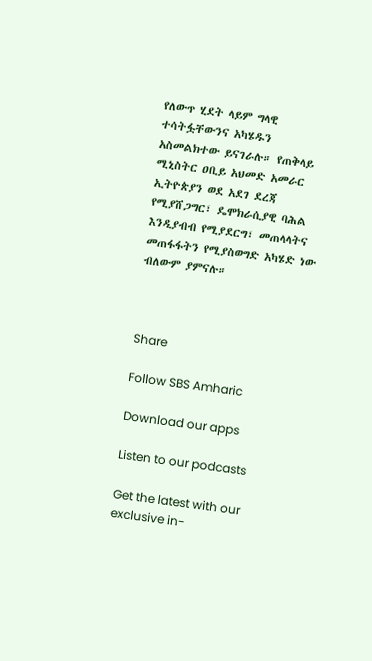የለውጥ ሂደት ላይም ግላዊ ተሳትፏቸውንና አካሄዱን አስመልክተው ይናገራሉ። የጠቅላይ ሚኒስትር ዐቢይ አህመድ አመራር ኢትዮጵያን ወደ አደገ ደረጃ የሚያሸጋግር፣ ዴሞክራሲያዊ ባሕል እንዲያብብ የሚያደርግ፣ መጠላላትና መጠፋፋትን የሚያስወግድ አካሄድ ነው ብለውም ያምናሉ።



Share

Follow SBS Amharic

Download our apps

Listen to our podcasts

Get the latest with our exclusive in-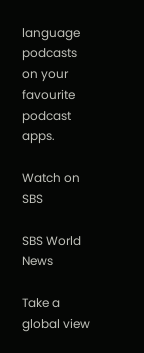language podcasts on your favourite podcast apps.

Watch on SBS

SBS World News

Take a global view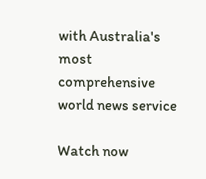with Australia's most comprehensive world news service

Watch now